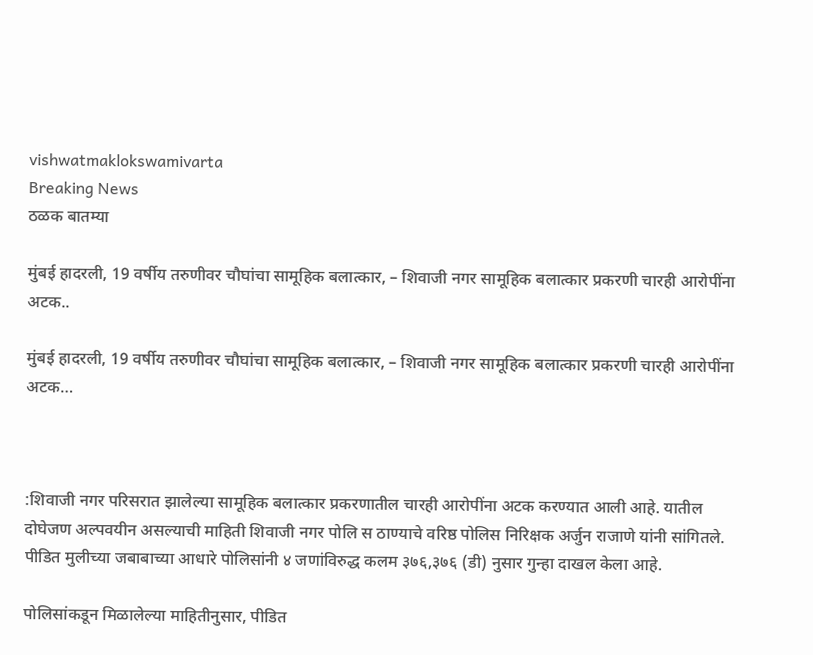vishwatmaklokswamivarta
Breaking News
ठळक बातम्या

मुंबई हादरली, 19 वर्षीय तरुणीवर चौघांचा सामूहिक बलात्कार, – शिवाजी नगर सामूहिक बलात्कार प्रकरणी चारही आरोपींना अटक..

मुंबई हादरली, 19 वर्षीय तरुणीवर चौघांचा सामूहिक बलात्कार, – शिवाजी नगर सामूहिक बलात्कार प्रकरणी चारही आरोपींना अटक…



:शिवाजी नगर परिसरात झालेल्या सामूहिक बलात्कार प्रकरणातील चारही आरोपींना अटक करण्यात आली आहे. यातील दोघेजण अल्पवयीन असल्याची माहिती शिवाजी नगर पोलि स ठाण्याचे वरिष्ठ पोलिस निरिक्षक अर्जुन राजाणे यांनी सांगितले. पीडित मुलीच्या जबाबाच्या आधारे पोलिसांनी ४ जणांविरुद्ध कलम ३७६,३७६ (डी) नुसार गुन्हा दाखल केला आहे.

पोलिसांकडून मिळालेल्या माहितीनुसार, पीडित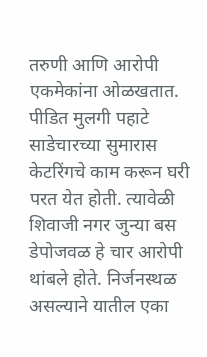तरुणी आणि आरोपी एकमेकांना ओळखतात. पीडित मुलगी पहाटे साडेचारच्या सुमारास केटरिंगचे काम करून घरी परत येत होती. त्यावेळी शिवाजी नगर जुन्या बस डेपोजवळ हे चार आरोपी थांबले होते. निर्जनस्थळ असल्याने यातील एका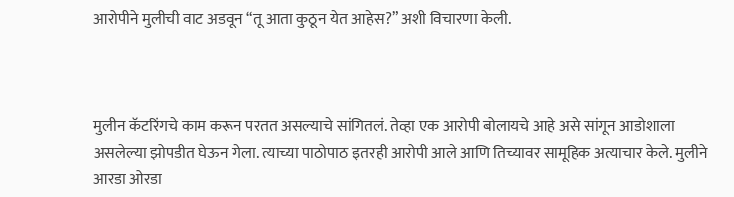आरोपीने मुलीची वाट अडवून “तू आता कुठून येत आहेस?” अशी विचारणा केली.



मुलीन कॅटरिंगचे काम करून परतत असल्याचे सांगितलं. तेव्हा एक आरोपी बोलायचे आहे असे सांगून आडोशाला असलेल्या झोपडीत घेऊन गेला. त्याच्या पाठोपाठ इतरही आरोपी आले आणि तिच्यावर सामूहिक अत्याचार केले. मुलीने आरडा ओरडा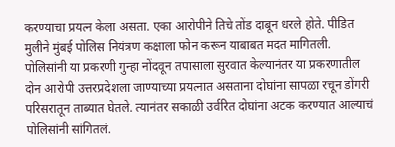करण्याचा प्रयत्न केला असता. एका आरोपीने तिचे तोंड दाबून धरले होते. पीडित मुलीने मुंबई पोलिस नियंत्रण कक्षाला फोन करून याबाबत मदत मागितली. पोलिसांनी या प्रकरणी गुन्हा नोंदवून तपासाला सुरवात केल्यानंतर या प्रकरणातील दोन आरोपी उत्तरप्रदेशला जाण्याच्या प्रयत्नात असताना दोघांना सापळा रचून डोंगरी परिसरातून ताब्यात घेतले. त्यानंतर सकाळी उर्वरित दोघांना अटक करण्यात आल्याचं पोलिसांनी सांगितलं.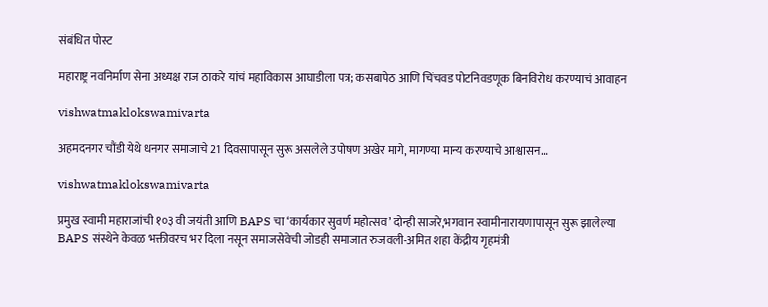संबंधित पोस्ट

महाराष्ट्र नवनिर्माण सेना अध्यक्ष राज ठाकरे यांचं महाविकास आघाडीला पत्र; कसबापेठ आणि चिंचवड पोटनिवडणूक बिनविरोध करण्याचं आवाहन

vishwatmaklokswamivarta

अहमदनगर चौंडी येथे धनगर समाजाचे 21 दिवसापासून सुरू असलेले उपोषण अखेर मागे, मागण्या मान्य करण्याचे आश्वासन…

vishwatmaklokswamivarta

प्रमुख स्वामी महाराजांची १०३ वी जयंती आणि BAPS चा ‘कार्यकार सुवर्ण महोत्सव’ दोन्ही साजरे,भगवान स्वामीनारायणापासून सुरू झालेल्या BAPS संस्थेने केवळ भक्तीवरच भर दिला नसून समाजसेवेची जोडही समाजात रुजवली-अमित शहा केंद्रीय गृहमंत्री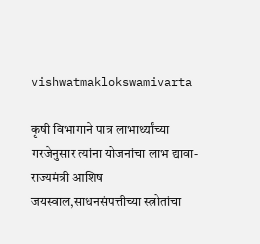vishwatmaklokswamivarta

कृषी विभागाने पात्र लाभार्थ्यांच्या गरजेनुसार त्यांना योजनांचा लाभ द्यावा- राज्यमंत्री आशिष जयस्वाल,साधनसंपत्तीच्या स्त्रोतांचा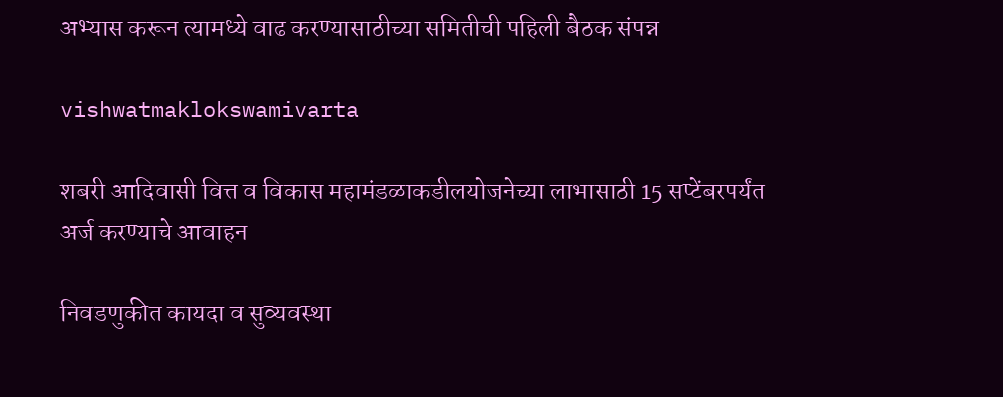अभ्यास करून त्यामध्ये वाढ करण्यासाठीच्या समितीची पहिली बैठक संपन्न

vishwatmaklokswamivarta

शबरी आदिवासी वित्त व विकास महामंडळाकडीलयोजनेच्या लाभासाठी 15 सप्टेंबरपर्यंत अर्ज करण्याचे आवाहन

निवडणुकीत कायदा व सुव्यवस्था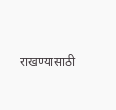राखण्यासाठी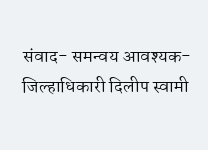संवाद- समन्वय आवश्यक-जिल्हाधिकारी दिलीप स्वामी